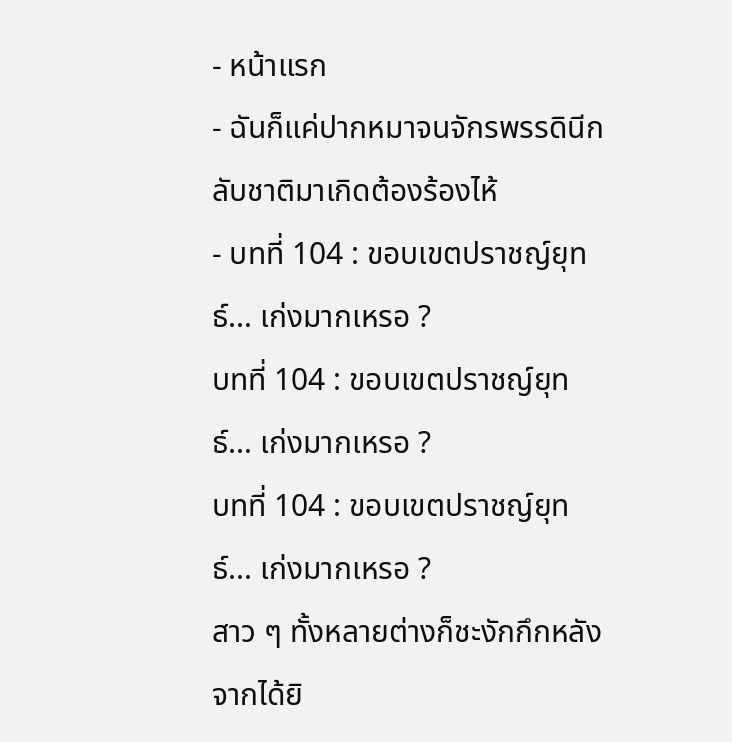- หน้าแรก
- ฉันก็แค่ปากหมาจนจักรพรรดินีกลับชาติมาเกิดต้องร้องไห้
- บทที่ 104 : ขอบเขตปราชญ์ยุทธ์... เก่งมากเหรอ ?
บทที่ 104 : ขอบเขตปราชญ์ยุทธ์... เก่งมากเหรอ ?
บทที่ 104 : ขอบเขตปราชญ์ยุทธ์... เก่งมากเหรอ ?
สาว ๆ ทั้งหลายต่างก็ชะงักกึกหลังจากได้ยิ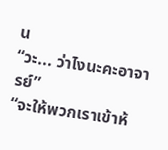น
“วะ... ว่าไงนะคะอาจารย์”
“จะให้พวกเราเข้าห้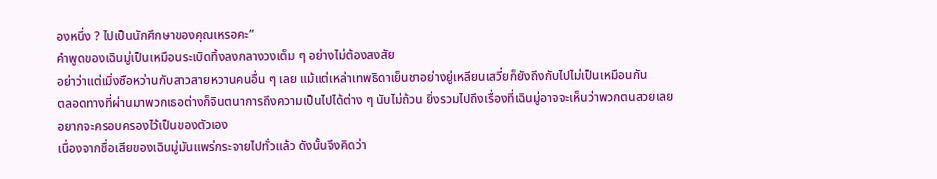องหนึ่ง ? ไปเป็นนักศึกษาของคุณเหรอคะ”
คำพูดของเฉินมู่เป็นเหมือนระเบิดทิ้งลงกลางวงเต็ม ๆ อย่างไม่ต้องสงสัย
อย่าว่าแต่เมิ่งซือหว่านกับสาวสายหวานคนอื่น ๆ เลย แม้แต่เหล่าเทพธิดาเย็นชาอย่างยู่เหลียนเสวี่ยก็ยังถึงกับไปไม่เป็นเหมือนกัน
ตลอดทางที่ผ่านมาพวกเธอต่างก็จินตนาการถึงความเป็นไปได้ต่าง ๆ นับไม่ถ้วน ยิ่งรวมไปถึงเรื่องที่เฉินมู่อาจจะเห็นว่าพวกตนสวยเลยอยากจะครอบครองไว้เป็นของตัวเอง
เนื่องจากชื่อเสียของเฉินมู่มันแพร่กระจายไปทั่วแล้ว ดังนั้นจึงคิดว่า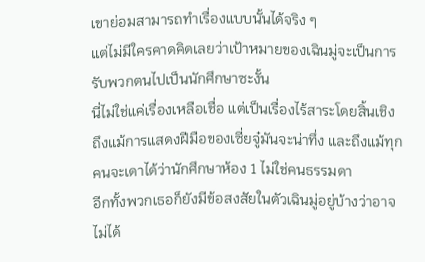เขาย่อมสามารถทำเรื่องแบบนั้นได้จริง ๆ
แต่ไม่มีใครคาดคิดเลยว่าเป้าหมายของเฉินมู่จะเป็นการรับพวกตนไปเป็นนักศึกษาซะงั้น
นี่ไม่ใช่แค่เรื่องเหลือเชื่อ แต่เป็นเรื่องไร้สาระโดยสิ้นเชิง
ถึงแม้การแสดงฝีมือของเซี่ยจู๋มันจะน่าทึ่ง และถึงแม้ทุกคนจะเดาได้ว่านักศึกษาห้อง 1 ไม่ใช่คนธรรมดา
อีกทั้งพวกเธอก็ยังมีข้อสงสัยในตัวเฉินมู่อยู่บ้างว่าอาจไม่ได้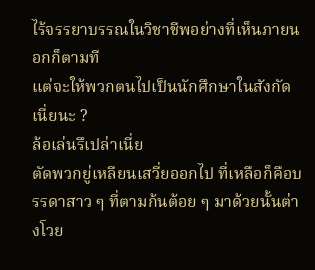ไร้จรรยาบรรณในวิชาชีพอย่างที่เห็นภายนอกก็ตามที
แต่จะให้พวกตนไปเป็นนักศึกษาในสังกัดเนี่ยนะ ?
ล้อเล่นรึเปล่าเนี่ย
ตัดพวกยู่เหลียนเสวี่ยออกไป ที่เหลือก็คือบรรดาสาว ๆ ที่ตามก้นต้อย ๆ มาด้วยนั้นต่างโวย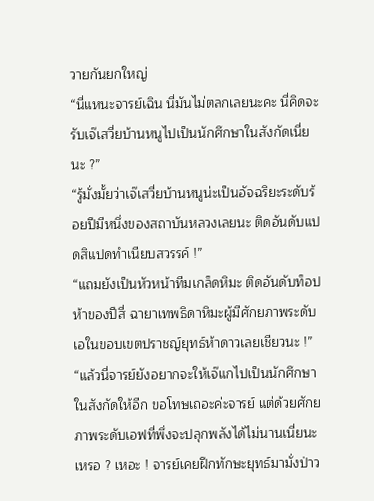วายกันยกใหญ่
“นี่แหนะจารย์เฉิน นี่มันไม่ตลกเลยนะคะ นี่คิดจะรับเจ๊เสวี่ยบ้านหนูไปเป็นนักศึกษาในสังกัดเนี่ยนะ ?”
“รู้มั่งมั้ยว่าเจ๊เสวี่ยบ้านหนูน่ะเป็นอัจฉริยะระดับร้อยปีมีหนึ่งของสถาบันหลวงเลยนะ ติดอันดับแปดสิแปดทำเนียบสวรรค์ !”
“แถมยังเป็นหัวหน้าทีมเกล็ดหิมะ ติดอันดับท็อปห้าของปีสี่ ฉายาเทพธิดาหิมะผู้มีศักยภาพระดับเอในขอบเขตปราชญ์ยุทธ์ห้าดาวเลยเชียวนะ !”
“แล้วนี่จารย์ยังอยากจะให้เจ๊แกไปเป็นนักศึกษาในสังกัดให้อีก ขอโทษเถอะค่ะจารย์ แต่ด้วยศักยภาพระดับเอฟที่พึ่งจะปลุกพลังได้ไม่นานเนี่ยนะเหรอ ? เหอะ ! จารย์เคยฝึกทักษะยุทธ์มามั่งป่าว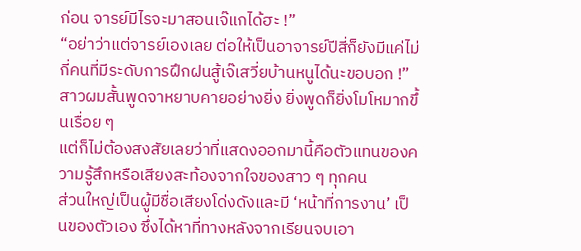ก่อน จารย์มีไรจะมาสอนเจ๊แกได้ฮะ !”
“อย่าว่าแต่จารย์เองเลย ต่อให้เป็นอาจารย์ปีสี่ก็ยังมีแค่ไม่กี่คนที่มีระดับการฝึกฝนสู้เจ๊เสวี่ยบ้านหนูได้นะขอบอก !”
สาวผมสั้นพูดจาหยาบคายอย่างยิ่ง ยิ่งพูดก็ยิ่งโมโหมากขึ้นเรื่อย ๆ
แต่ก็ไม่ต้องสงสัยเลยว่าที่แสดงออกมานี้คือตัวแทนของความรู้สึกหรือเสียงสะท้องจากใจของสาว ๆ ทุกคน
ส่วนใหญ่เป็นผู้มีชื่อเสียงโด่งดังและมี ‘หน้าที่การงาน’ เป็นของตัวเอง ซึ่งได้หาที่ทางหลังจากเรียนจบเอา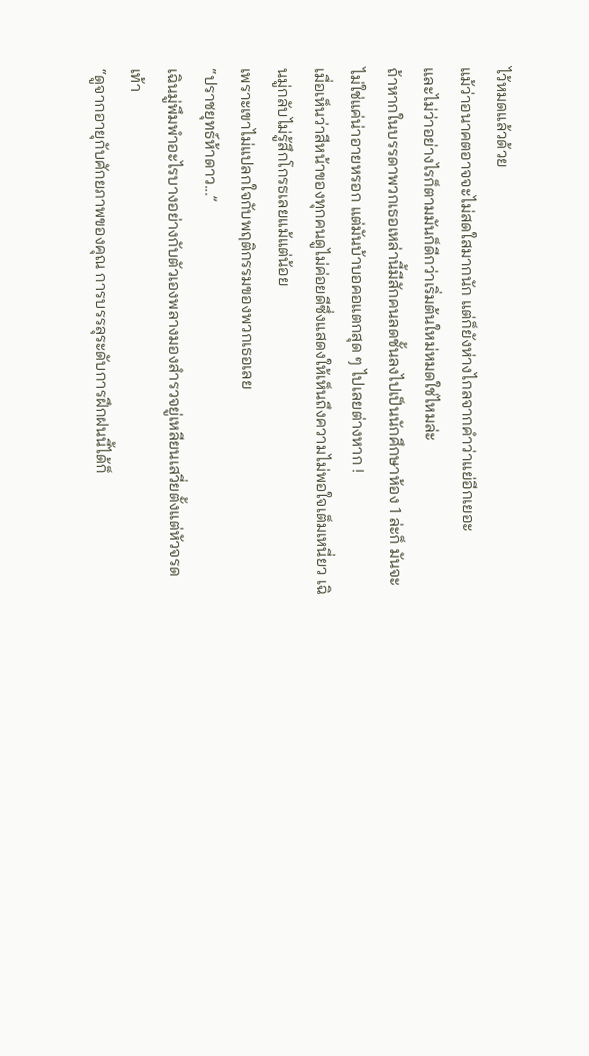ไว้หมดแล้วด้วย
แม้ว่าอนาคตอาจจะไม่สดใสมากนัก แต่ก็ยังห่างไกลจากคำว่าแย่อีกเยอะ
และไม่ว่าอย่างไรก็ตามมันก็ดีกว่าเริ่มต้นใหม่หมดใช่ไหมล่ะ
ถ้าหากในบรรดาพวกเธอเหล่านี้มีสักคนลดชั้นลงไปเป็นนักศึกษาห้อง 1 ล่ะก็ มันจะไม่ใช่แค่น่าอายหรอก แต่มันบ้าบอคอแตกสุด ๆ ไปเลยต่างหาก !
เมื่อเห็นว่าสีหน้าของทุกคนดูไม่ค่อยดีซึ่งแสดงให้เห็นถึงความไม่พอใจเต็มเหนี่ยว เฉินมู่กลับไม่รู้สึกโกรธเลยแม้แต่น้อย
เพราะเขาไม่แปลกใจกับพฤติกรรมของพวกเธอเลย
“ปราชยุทธ์ห้าดาว...”
เฉินมู่พึมพำอะไรบางอย่างกับตัวเองพลางมองสำรวจยู่เหลียนเสวี่ยตั้งแต่หัวจรดเท้า
“ดูจากอายุกับศักยภาพของคุณ การบรรลุระดับการฝึกฝนนี้ได้ก็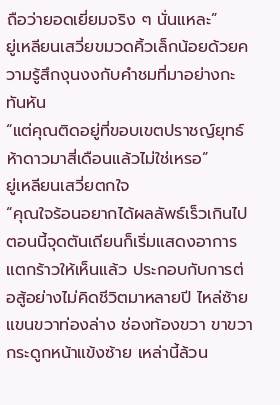ถือว่ายอดเยี่ยมจริง ๆ นั่นแหละ”
ยู่เหลียนเสวี่ยขมวดคิ้วเล็กน้อยด้วยความรู้สึกงุนงงกับคำชมที่มาอย่างกะทันหัน
“แต่คุณติดอยู่ที่ขอบเขตปราชญ์ยุทธ์ห้าดาวมาสี่เดือนแล้วไม่ใช่เหรอ”
ยู่เหลียนเสวี่ยตกใจ
“คุณใจร้อนอยากได้ผลลัพธ์เร็วเกินไป ตอนนี้จุดตันเถียนก็เริ่มแสดงอาการแตกร้าวให้เห็นแล้ว ประกอบกับการต่อสู้อย่างไม่คิดชีวิตมาหลายปี ไหล่ซ้าย แขนขวาท่องล่าง ช่องท้องขวา ขาขวา กระดูกหน้าแข้งซ้าย เหล่านี้ล้วน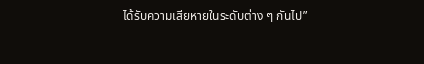ได้รับความเสียหายในระดับต่าง ๆ กันไป”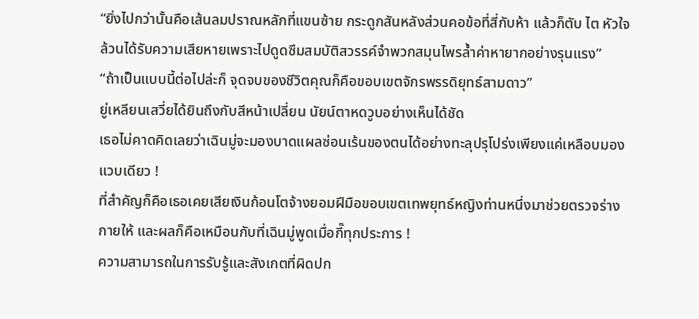“ยิ่งไปกว่านั้นคือเส้นลมปราณหลักที่แขนซ้าย กระดูกสันหลังส่วนคอข้อที่สี่กับห้า แล้วก็ตับ ไต หัวใจ ล้วนได้รับความเสียหายเพราะไปดูดซึมสมบัติสวรรค์จำพวกสมุนไพรล้ำค่าหายากอย่างรุนแรง”
“ถ้าเป็นแบบนี้ต่อไปล่ะก็ จุดจบของชีวิตคุณก็คือขอบเขตจักรพรรดิยุทธ์สามดาว”
ยู่เหลียนเสวี่ยได้ยินถึงกับสีหน้าเปลี่ยน นัยน์ตาหดวูบอย่างเห็นได้ชัด
เธอไม่คาดคิดเลยว่าเฉินมู่จะมองบาดแผลซ่อนเร้นของตนได้อย่างทะลุปรุโปร่งเพียงแค่เหลือบมองแวบเดียว !
ที่สำคัญก็คือเธอเคยเสียเงินก้อนโตจ้างยอมฝีมือขอบเขตเทพยุทธ์หญิงท่านหนึ่งมาช่วยตรวจร่างกายให้ และผลก็คือเหมือนกับที่เฉินมู่พูดเมื่อกี๊ทุกประการ !
ความสามารถในการรับรู้และสังเกตที่ผิดปก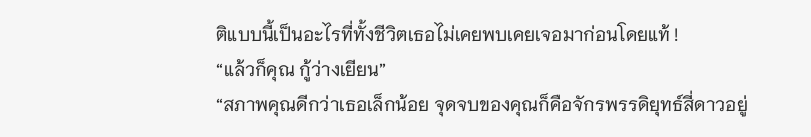ติแบบนี้เป็นอะไรที่ทั้งชีวิตเธอไม่เคยพบเคยเจอมาก่อนโดยแท้ !
“แล้วก็คุณ กู้ว่างเยียน”
“สภาพคุณดีกว่าเธอเล็กน้อย จุดจบของคุณก็คือจักรพรรดิยุทธ์สี่ดาวอยู่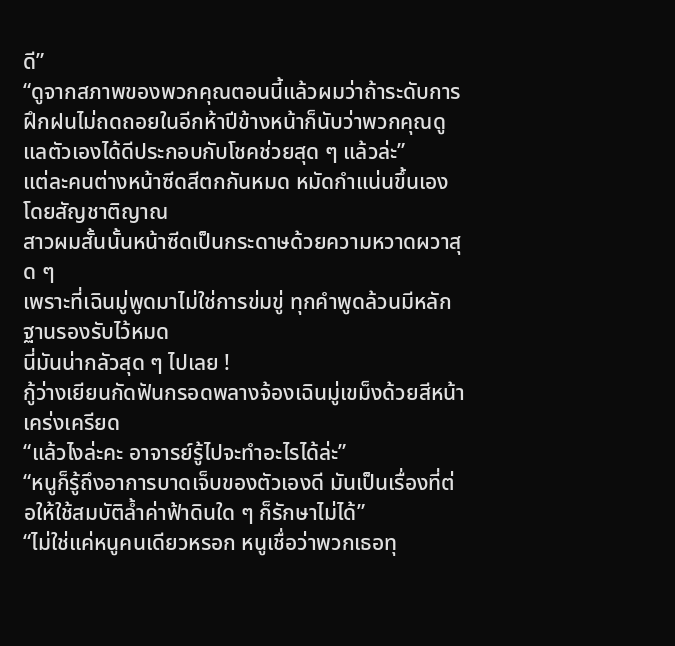ดี”
“ดูจากสภาพของพวกคุณตอนนี้แล้วผมว่าถ้าระดับการฝึกฝนไม่ถดถอยในอีกห้าปีข้างหน้าก็นับว่าพวกคุณดูแลตัวเองได้ดีประกอบกับโชคช่วยสุด ๆ แล้วล่ะ”
แต่ละคนต่างหน้าซีดสีตกกันหมด หมัดกำแน่นขึ้นเองโดยสัญชาติญาณ
สาวผมสั้นนั้นหน้าซีดเป็นกระดาษด้วยความหวาดผวาสุด ๆ
เพราะที่เฉินมู่พูดมาไม่ใช่การข่มขู่ ทุกคำพูดล้วนมีหลักฐานรองรับไว้หมด
นี่มันน่ากลัวสุด ๆ ไปเลย !
กู้ว่างเยียนกัดฟันกรอดพลางจ้องเฉินมู่เขม็งด้วยสีหน้าเคร่งเครียด
“แล้วไงล่ะคะ อาจารย์รู้ไปจะทำอะไรได้ล่ะ”
“หนูก็รู้ถึงอาการบาดเจ็บของตัวเองดี มันเป็นเรื่องที่ต่อให้ใช้สมบัติล้ำค่าฟ้าดินใด ๆ ก็รักษาไม่ได้”
“ไม่ใช่แค่หนูคนเดียวหรอก หนูเชื่อว่าพวกเธอทุ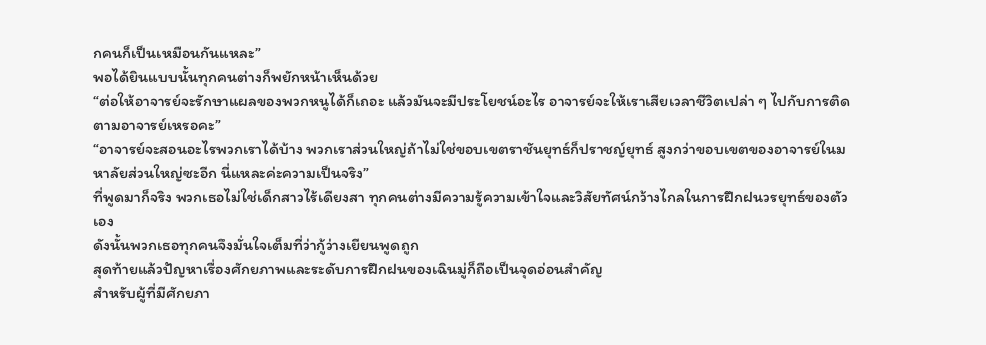กคนก็เป็นเหมือนกันแหละ”
พอได้ยินแบบนั้นทุกคนต่างก็พยักหน้าเห็นด้วย
“ต่อให้อาจารย์จะรักษาแผลของพวกหนูได้ก็เถอะ แล้วมันจะมีประโยชน์อะไร อาจารย์จะให้เราเสียเวลาชีวิตเปล่า ๆ ไปกับการติดตามอาจารย์เหรอคะ”
“อาจารย์จะสอนอะไรพวกเราได้บ้าง พวกเราส่วนใหญ่ถ้าไม่ใช่ขอบเขตราชันยุทธ์ก็ปราชญ์ยุทธ์ สูงกว่าขอบเขตของอาจารย์ในมหาลัยส่วนใหญ่ซะอีก นี่แหละค่ะความเป็นจริง”
ที่พูดมาก็จริง พวกเธอไม่ใช่เด็กสาวไร้เดียงสา ทุกคนต่างมีความรู้ความเข้าใจและวิสัยทัศน์กว้างไกลในการฝึกฝนวรยุทธ์ของตัวเอง
ดังนั้นพวกเธอทุกคนจึงมั่นใจเต็มที่ว่ากู้ว่างเยียนพูดถูก
สุดท้ายแล้วปัญหาเรื่องศักยภาพและระดับการฝึกฝนของเฉินมู่ก็ถือเป็นจุดอ่อนสำคัญ
สำหรับผู้ที่มีศักยภา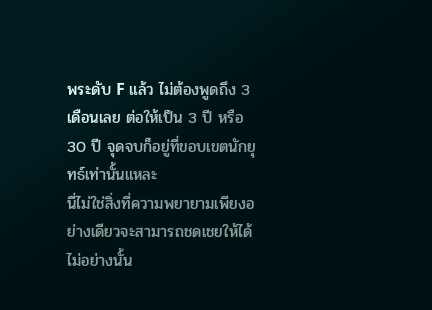พระดับ F แล้ว ไม่ต้องพูดถึง 3 เดือนเลย ต่อให้เป็น 3 ปี หรือ 30 ปี จุดจบก็อยู่ที่ขอบเขตนักยุทธ์เท่านั้นแหละ
นี่ไม่ใช่สิ่งที่ความพยายามเพียงอย่างเดียวจะสามารถชดเชยให้ได้ ไม่อย่างนั้น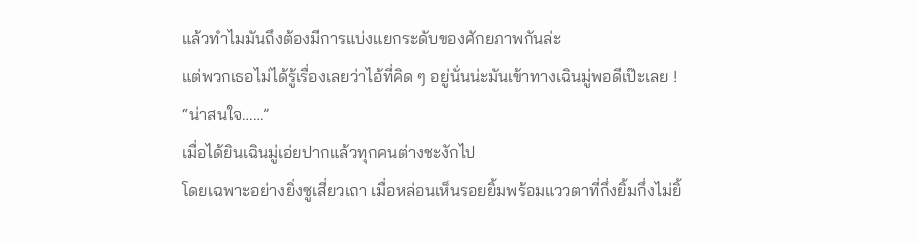แล้วทำไมมันถึงต้องมีการแบ่งแยกระดับของศักยภาพกันล่ะ
แต่พวกเธอไม่ได้รู้เรื่องเลยว่าไอ้ที่คิด ๆ อยู่นั่นน่ะมันเข้าทางเฉินมู่พอดีเป๊ะเลย !
“น่าสนใจ……”
เมื่อได้ยินเฉินมู่เอ่ยปากแล้วทุกคนต่างชะงักไป
โดยเฉพาะอย่างยิ่งซูเสี่ยวเถา เมื่อหล่อนเห็นรอยยิ้มพร้อมแววตาที่กึ่งยิ้มกึ่งไม่ยิ้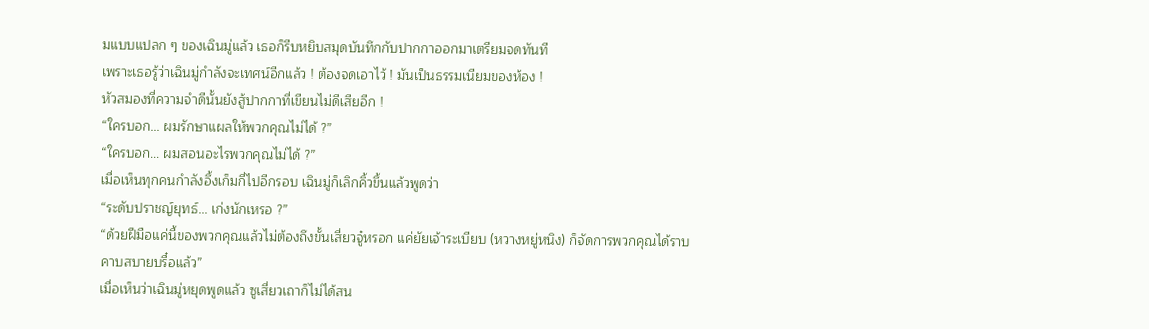มแบบแปลก ๆ ของเฉินมู่แล้ว เธอก็รีบหยิบสมุดบันทึกกับปากกาออกมาเตรียมจดทันที
เพราะเธอรู้ว่าเฉินมู่กำลังจะเทศน์อีกแล้ว ! ต้องจดเอาไว้ ! มันเป็นธรรมเนียมของห้อง !
หัวสมองที่ความจำดีนั้นยังสู้ปากกาที่เขียนไม่ดีเสียอีก !
“ใครบอก... ผมรักษาแผลให้พวกคุณไม่ได้ ?”
“ใครบอก... ผมสอนอะไรพวกคุณไม่ได้ ?”
เมื่อเห็นทุกคนกำลังอึ้งเก็มกี่ไปอีกรอบ เฉินมู่ก็เลิกคิ้วขึ้นแล้วพูดว่า
“ระดับปราชญ์ยุทธ์... เก่งนักเหรอ ?”
“ด้วยฝีมือแค่นี้ของพวกคุณแล้วไม่ต้องถึงขั้นเสี่ยวจู๋หรอก แค่ยัยเจ้าระเบียบ (หวางหยู่หนิง) ก็จัดการพวกคุณได้ราบคาบสบายบรื๋อแล้ว”
เมื่อเห็นว่าเฉินมู่หยุดพูดแล้ว ซูเสี่ยวเถาก็ไม่ได้สน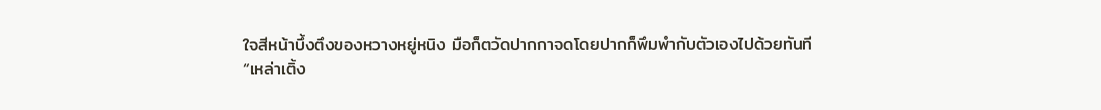ใจสีหน้าบึ้งตึงของหวางหยู่หนิง มือก็ตวัดปากกาจดโดยปากก็พึมพำกับตัวเองไปด้วยทันที
“เหล่าเติ้ง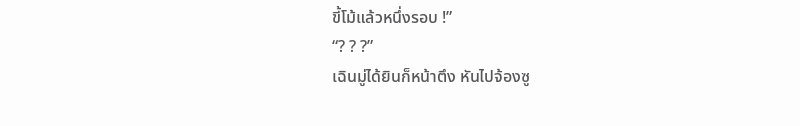ขี้โม้แล้วหนึ่งรอบ !”
“? ? ?”
เฉินมู่ได้ยินก็หน้าตึง หันไปจ้องซู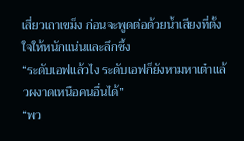เสี่ยวเถาเขม็ง ก่อนจะพูดต่อด้วยน้ำเสียงที่ตั้งใจให้หนักแน่นและลึกซึ้ง
“ระดับเอฟแล้วไง ระดับเอฟก็ยังหามหาเต๋าแล้วผงาดเหนือคนอื่นได้”
“พว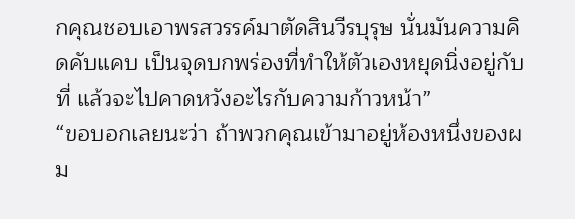กคุณชอบเอาพรสวรรค์มาตัดสินวีรบุรุษ นั่นมันความคิดคับแคบ เป็นจุดบกพร่องที่ทำให้ตัวเองหยุดนิ่งอยู่กับที่ แล้วจะไปคาดหวังอะไรกับความก้าวหน้า”
“ขอบอกเลยนะว่า ถ้าพวกคุณเข้ามาอยู่ห้องหนึ่งของผม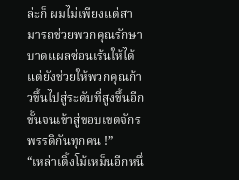ล่ะก็ ผมไม่เพียงแต่สามารถช่วยพวกคุณรักษาบาดแผลซ่อนเร้นให้ได้ แต่ยังช่วยให้พวกคุณก้าวขึ้นไปสู่ระดับที่สูงขึ้นอีกขั้นจนเข้าสู่ขอบเขตจักรพรรดิกันทุกคน !”
“เหล่าเติ้งโม้เหม็นอีกหนึ่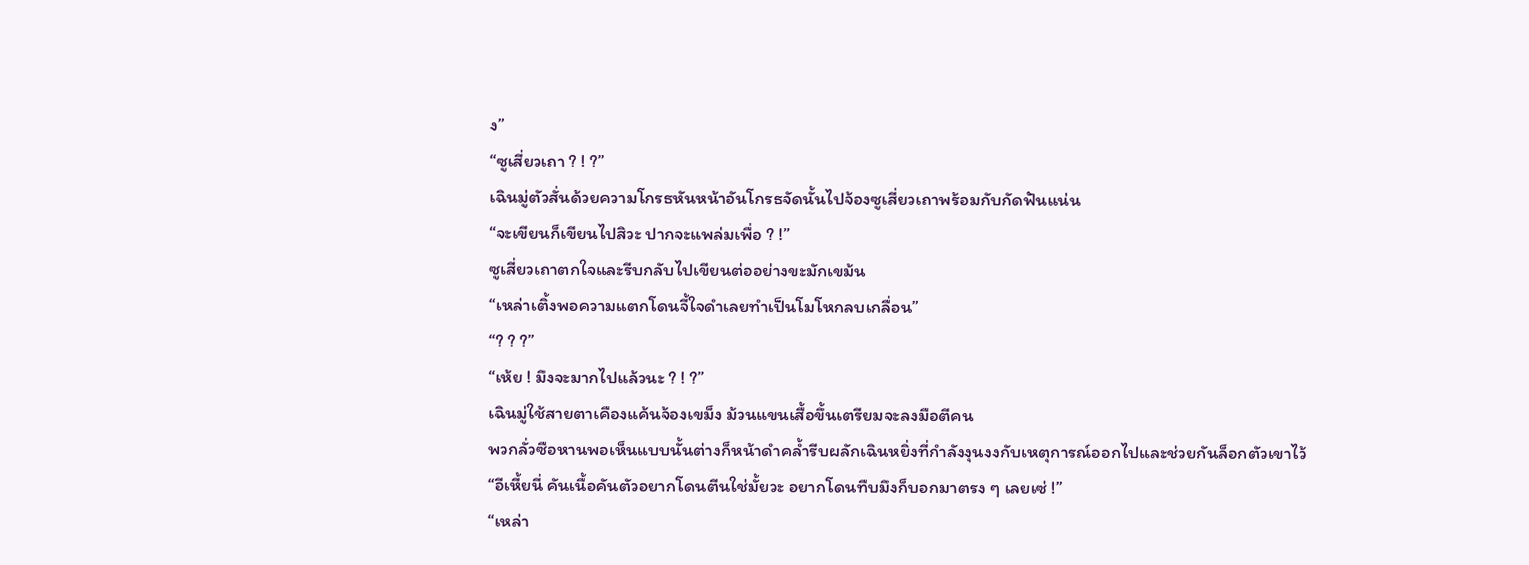ง”
“ซูเสี่ยวเถา ? ! ?”
เฉินมู่ตัวสั่นด้วยความโกรธหันหน้าอันโกรธจัดนั้นไปจ้องซูเสี่ยวเถาพร้อมกับกัดฟันแน่น
“จะเขียนก็เขียนไปสิวะ ปากจะแพล่มเพื่อ ? !”
ซูเสี่ยวเถาตกใจและรีบกลับไปเขียนต่ออย่างขะมักเขม้น
“เหล่าเติ้งพอความแตกโดนจี้ใจดำเลยทำเป็นโมโหกลบเกลื่อน”
“? ? ?”
“เห้ย ! มึงจะมากไปแล้วนะ ? ! ?”
เฉินมู่ใช้สายตาเคืองแค้นจ้องเขม็ง ม้วนแขนเสื้อขึ้นเตรียมจะลงมือตีคน
พวกลั่วซือหานพอเห็นแบบนั้นต่างก็หน้าดำคล้ำรีบผลักเฉินหยิ่งที่กำลังงุนงงกับเหตุการณ์ออกไปและช่วยกันล็อกตัวเขาไว้
“อีเหี้ยนี่ คันเนื้อคันตัวอยากโดนตีนใช่มั้ยวะ อยากโดนทืบมึงก็บอกมาตรง ๆ เลยเซ่ !”
“เหล่า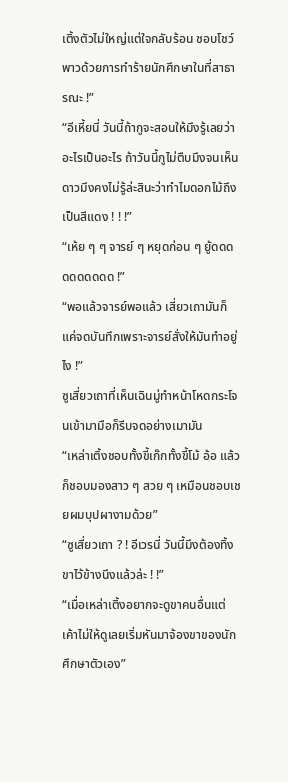เติ้งตัวไม่ใหญ่แต่ใจกลับร้อน ชอบโชว์พาวด้วยการทำร้ายนักศึกษาในที่สาธารณะ !”
“อีเหี้ยนี่ วันนี้ถ้ากูจะสอนให้มึงรู้เลยว่าอะไรเป็นอะไร ถ้าวันนี้กูไม่ตืบมึงจนเห็นดาวมึงคงไม่รู้ล่ะสินะว่าทำไมดอกไม้ถึงเป็นสีแดง ! ! !”
“เห้ย ๆ ๆ จารย์ ๆ หยุดก่อน ๆ ยู้ดดดดดดดดดด !”
“พอแล้วจารย์พอแล้ว เสี่ยวเถามันก็แค่จดบันทึกเพราะจารย์สั่งให้มันทำอยู่ไง !”
ซูเสี่ยวเถาที่เห็นเฉินมู่ทำหน้าโหดกระโจนเข้ามามือก็รีบจดอย่างเมามัน
“เหล่าเติ้งชอบทั้งขี้เก๊กทั้งขี้โม้ อ้อ แล้วก็ชอบมองสาว ๆ สวย ๆ เหมือนชอบเชยผมบุปผางามด้วย”
“ซูเสี่ยวเถา ? ! อีเวรนี่ วันนี้มึงต้องทิ้งขาไว้ข้างนึงแล้วล่ะ ! !”
“เมื่อเหล่าเติ้งอยากจะดูขาคนอื่นแต่เค้าไม่ให้ดูเลยเริ่มหันมาจ้องขาของนักศึกษาตัวเอง”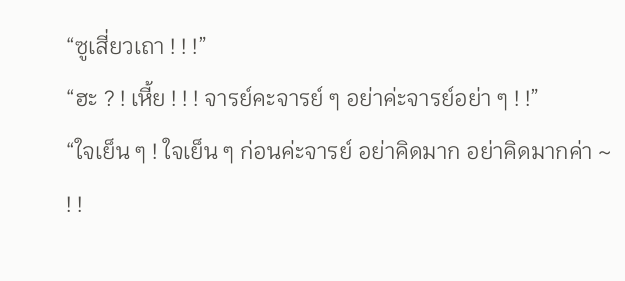“ซูเสี่ยวเถา ! ! !”
“ฮะ ? ! เหี้ย ! ! ! จารย์คะจารย์ ๆ อย่าค่ะจารย์อย่า ๆ ! !”
“ใจเย็น ๆ ! ใจเย็น ๆ ก่อนค่ะจารย์ อย่าคิดมาก อย่าคิดมากค่า ~ ! !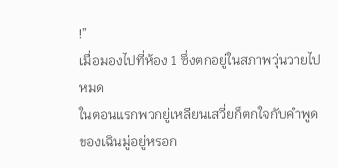!”
เมื่อมองไปที่ห้อง 1 ซึ่งตกอยู่ในสภาพวุ่นวายไปหมด
ในตอนแรกพวกยู่เหลียนเสวี่ยก็ตกใจกับคำพูดของเฉินมู่อยู่หรอก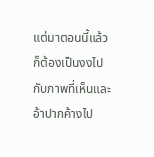แต่มาตอนนี้แล้วก็ต้องเป็นงงไปกับภาพที่เห็นและอ้าปากค้างไป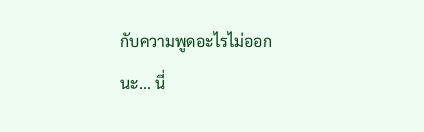กับความพูดอะไรไม่ออก
นะ... นี่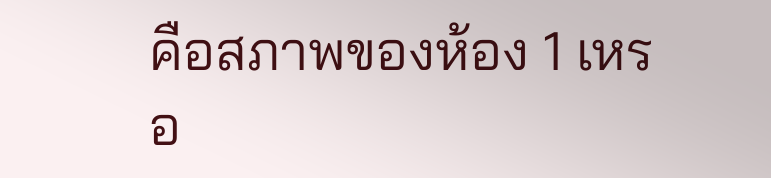คือสภาพของห้อง 1 เหรอ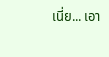เนี่ย... เอา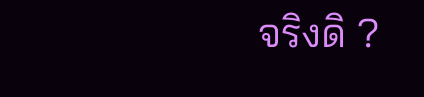จริงดิ ?